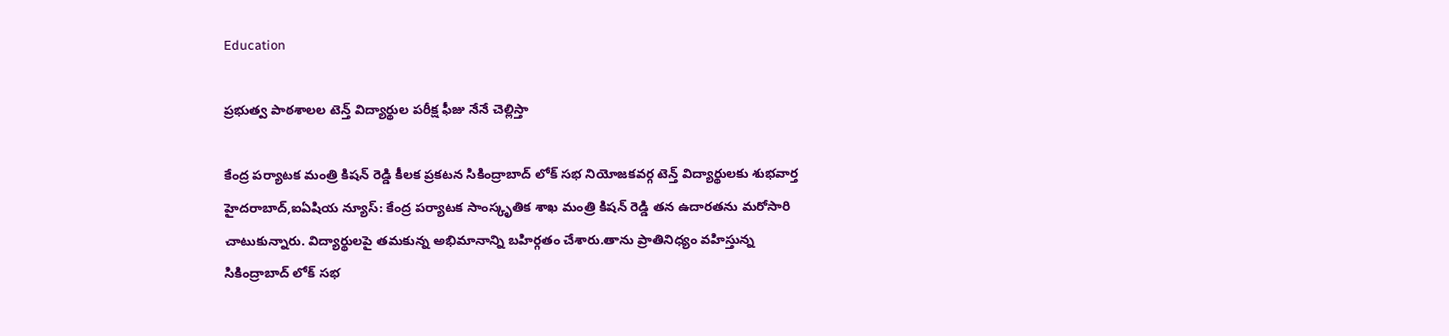Education

ప్రభుత్వ పాఠశాలల టెన్త్ విద్యార్థుల పరీక్ష ఫీజు నేనే చెల్లిస్తా

కేంద్ర పర్యాటక మంత్రి కిషన్ రెడ్డి కీలక ప్రకటన సికింద్రాబాద్ లోక్ సభ నియోజకవర్గ టెన్త్ విద్యార్థులకు శుభవార్త హైదరాబాద్,ఐఏషియ న్యూస్: కేంద్ర పర్యాటక సాంస్కృతిక శాఖ మంత్రి కిషన్ రెడ్డి తన ఉదారతను మరోసారి చాటుకున్నారు. విద్యార్థులపై తమకున్న అభిమానాన్ని బహిర్గతం చేశారు.తాను ప్రాతినిధ్యం వహిస్తున్న సికింద్రాబాద్ లోక్ సభ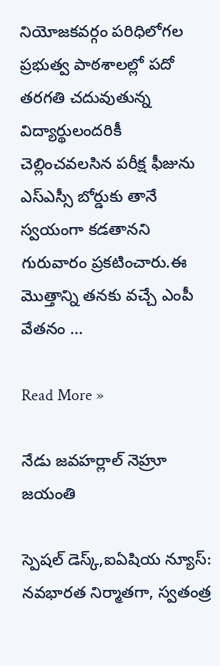నియోజకవర్గం పరిధిలోగల ప్రభుత్వ పాఠశాలల్లో పదో తరగతి చదువుతున్న విద్యార్థులందరికీ చెల్లించవలసిన పరీక్ష ఫీజును ఎస్ఎస్సీ బోర్డుకు తానే స్వయంగా కడతానని గురువారం ప్రకటించారు.ఈ మొత్తాన్ని తనకు వచ్చే ఎంపీ వేతనం …

Read More »

నేడు జవహర్లాల్ నెహ్రూ జయంతి

స్పెషల్ డెస్క్,ఐఏషియ న్యూస్: నవభారత నిర్మాతగా, స్వతంత్ర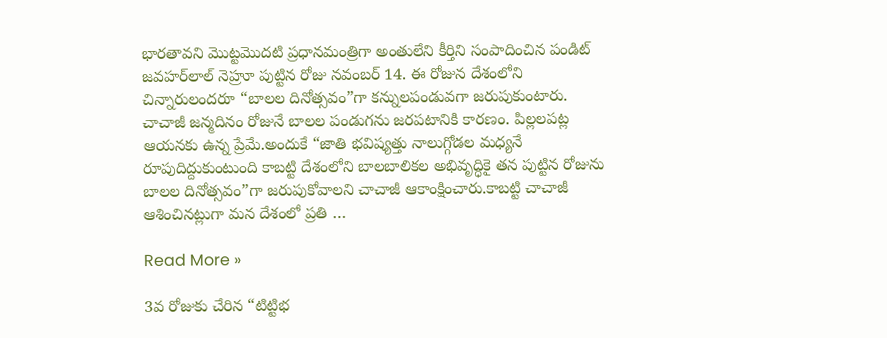భారతావని మొట్టమొదటి ప్రధానమంత్రిగా అంతులేని కీర్తిని సంపాదించిన పండిట్ జవహర్‌లాల్ నెహ్రూ పుట్టిన రోజు నవంబర్ 14. ఈ రోజున దేశంలోని చిన్నారులందరూ “బాలల దినోత్సవం”గా కన్నులపండువగా జరుపుకుంటారు. చాచాజీ జన్మదినం రోజునే బాలల పండుగను జరపటానికి కారణం. పిల్లలపట్ల ఆయనకు ఉన్న ప్రేమే.అందుకే “జాతి భవిష్యత్తు నాలుగ్గోడల మధ్యనే రూపుదిద్దుకుంటుంది కాబట్టి దేశంలోని బాలబాలికల అభివృద్ధికై తన పుట్టిన రోజును బాలల దినోత్సవం”గా జరుపుకోవాలని చాచాజీ ఆకాంక్షించారు.కాబట్టి చాచాజీ ఆశించినట్లుగా మన దేశంలో ప్రతి …

Read More »

3వ రోజుకు చేరిన “టిట్టిభ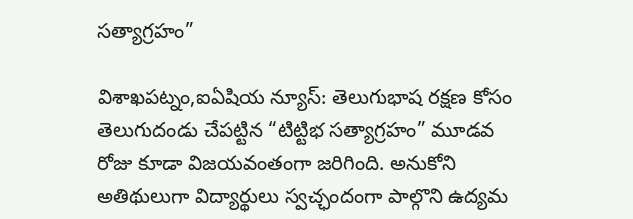సత్యాగ్రహం”

విశాఖపట్నం,ఐఏషియ న్యూస్: తెలుగుభాష రక్షణ కోసం తెలుగుదండు చేపట్టిన “టిట్టిభ సత్యాగ్రహం” మూడవ రోజు కూడా విజయవంతంగా జరిగింది. అనుకోని అతిథులుగా విద్యార్థులు స్వచ్ఛందంగా పాల్గొని ఉద్యమ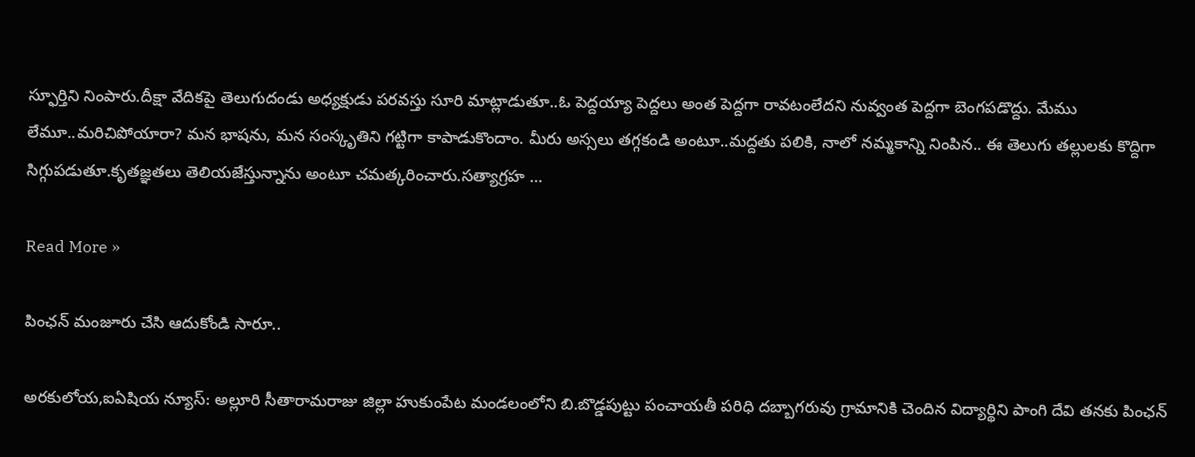స్ఫూర్తిని నింపారు.దీక్షా వేదికపై తెలుగుదండు అధ్యక్షుడు పరవస్తు సూరి మాట్లాడుతూ..ఓ పెద్దయ్యా పెద్దలు అంత పెద్దగా రావటంలేదని నువ్వంత పెద్దగా బెంగపడొద్దు. మేము లేమూ..మరిచిపోయారా? మన భాషను, మన సంస్కృతిని గట్టిగా కాపాడుకొందాం. మీరు అస్సలు తగ్గకండి అంటూ..మద్దతు పలికి, నాలో నమ్మకాన్ని నింపిన.. ఈ తెలుగు తల్లులకు కొద్దిగా సిగ్గుపడుతూ.కృతజ్ఞతలు తెలియజేస్తున్నాను అంటూ చమత్కరించారు.సత్యాగ్రహ …

Read More »

పింఛన్ మంజూరు చేసి ఆదుకోండి సారూ..

అరకులోయ,ఐఏషియ న్యూస్: అల్లూరి సీతారామరాజు జిల్లా హుకుంపేట మండలంలోని బి.బొడ్డపుట్టు పంచాయతీ పరిధి దబ్బాగరువు గ్రామానికి చెందిన విద్యార్థిని పాంగి దేవి తనకు పింఛన్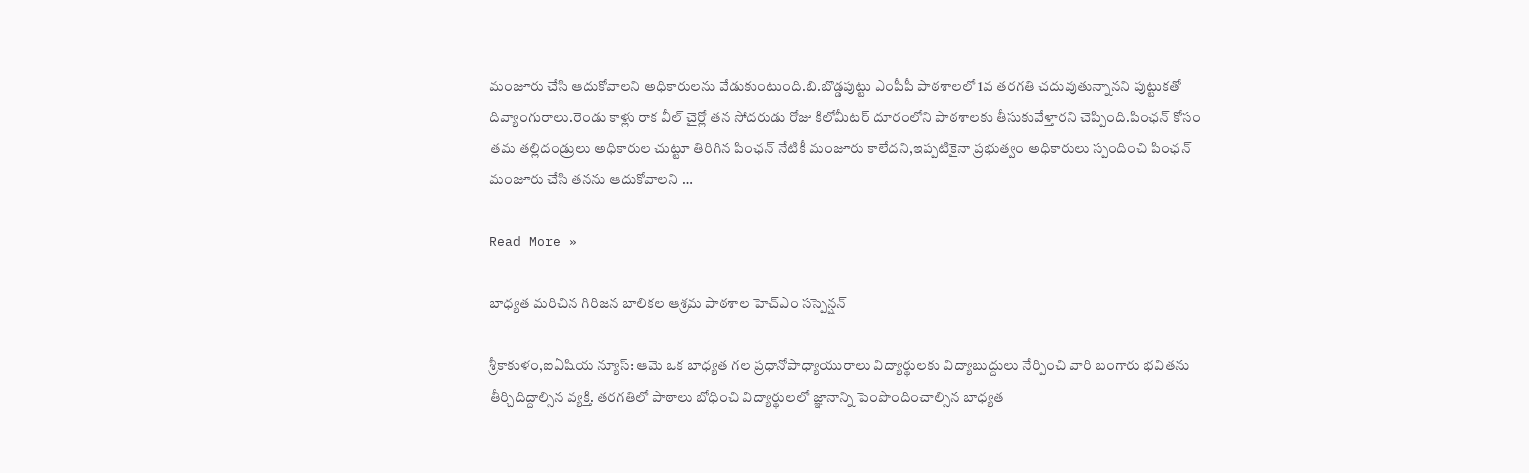మంజూరు చేసి ఆదుకోవాలని అధికారులను వేడుకుంటుంది.బి.బొడ్డపుట్టు ఎంపీపీ పాఠశాలలో 1వ తరగతి చదువుతున్నానని పుట్టుకతో దివ్యాంగురాలు.రెండు కాళ్లు రాక వీల్ చైర్లో తన సోదరుడు రోజు కిలోమీటర్ దూరంలోని పాఠశాలకు తీసుకువేళ్తారని చెప్పింది.పింఛన్ కోసం తమ తల్లిదండ్రులు అధికారుల చుట్టూ తిరిగిన పింఛన్ నేటికీ మంజూరు కాలేదని,ఇప్పటికైనా ప్రభుత్వం అధికారులు స్పందించి పింఛన్ మంజూరు చేసి తనను ఆదుకోవాలని …

Read More »

బాధ్యత మరిచిన గిరిజన బాలికల ఆశ్రమ పాఠశాల హెచ్ఎం సస్పెన్షన్

శ్రీకాకుళం,ఐఏషియ న్యూస్: ఆమె ఒక బాధ్యత గల ప్రధానోపాధ్యాయురాలు విద్యార్థులకు విద్యాబుద్దులు నేర్పించి వారి బంగారు భవితను తీర్చిదిద్దాల్సిన వ్యక్తి. తరగతిలో పాఠాలు బోధించి విద్యార్థులలో జ్ఞానాన్ని పెంపొందించాల్సిన బాధ్యత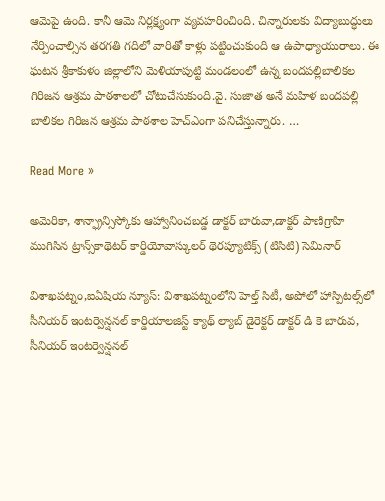ఆమెపై ఉంది. కానీ ఆమె నిర్లక్ష్యంగా వ్యవహరించింది. చిన్నారులకు విద్యాబుద్ధులు నేర్పించాల్సిన తరగతి గదిలో వారితో కాళ్లు పట్టించుకుంది ఆ ఉపాధ్యాయురాలు. ఈ ఘటన శ్రీకాకుళం జిల్లాలోని మెళియాపుట్టి మండలంలో ఉన్న బందపల్లిబాలికల గిరిజన ఆశ్రమ పాఠశాలలో చోటుచేసుకుంది.వై. సుజాత అనే మహిళ బందపల్లి బాలికల గిరిజన ఆశ్రమ పాఠశాల హెచ్ఎంగా పనిచేస్తున్నారు. …

Read More »

అమెరికా, శాన్ఫ్రాన్సిస్కోకు ఆహ్వానించబడ్డ డాక్టర్ బారువా,డాక్టర్ పాణిగ్రాహి ముగిసిన ట్రాన్స్‌కాథెటర్ కార్డియోవాస్కులర్ థెరప్యూటిక్స్ (టిసిటి) సెమినార్

విశాఖపట్నం,ఐఏషియ న్యూస్: విశాఖపట్నంలోని హెల్త్ సిటీ, అపోలో హాస్పిటల్స్‌లో సీనియర్ ఇంటర్వెన్షనల్ కార్డియాలజిస్ట్ క్యాథ్ ల్యాబ్ డైరెక్టర్ డాక్టర్ డి కె బారువ, సీనియర్ ఇంటర్వెన్షనల్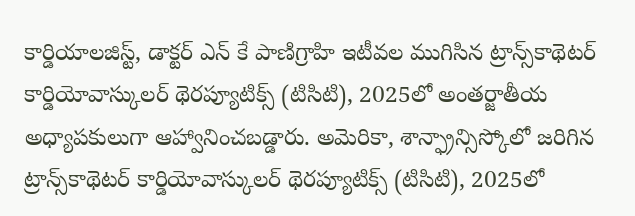కార్డియాలజిస్ట్, డాక్టర్ ఎన్ కే పాణిగ్రాహి ఇటీవల ముగిసిన ట్రాన్స్‌కాథెటర్ కార్డియోవాస్కులర్ థెరప్యూటిక్స్ (టిసిటి), 2025లో అంతర్జాతీయ అధ్యాపకులుగా ఆహ్వానించబడ్డారు. అమెరికా, శాన్ఫ్రాన్సిస్కోలో జరిగిన ట్రాన్స్‌కాథెటర్ కార్డియోవాస్కులర్ థెరప్యూటిక్స్ (టిసిటి), 2025లో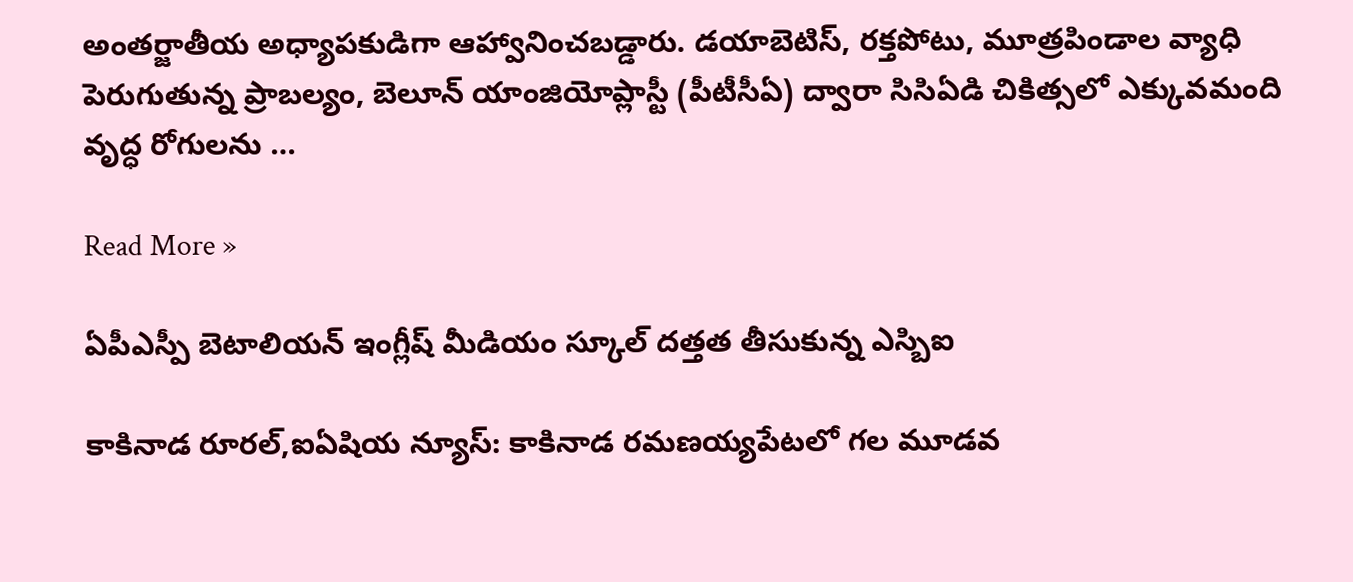అంతర్జాతీయ అధ్యాపకుడిగా ఆహ్వానించబడ్డారు. డయాబెటిస్, రక్తపోటు, మూత్రపిండాల వ్యాధి పెరుగుతున్న ప్రాబల్యం, బెలూన్ యాంజియోప్లాస్టీ (పీటీసీఏ) ద్వారా సిసిఏడి చికిత్సలో ఎక్కువమంది వృద్ధ రోగులను …

Read More »

ఏపీఎస్పీ బెటాలియన్ ఇంగ్లీష్ మీడియం స్కూల్ దత్తత తీసుకున్న ఎస్బిఐ

కాకినాడ రూరల్,ఐఏషియ న్యూస్: కాకినాడ రమణయ్యపేటలో గల మూడవ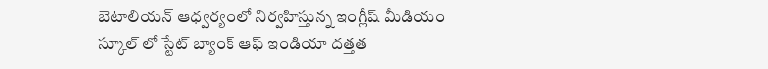బెటాలియన్ ఆధ్వర్యంలో నిర్వహిస్తున్న ఇంగ్లీష్ మీడియం స్కూల్ లో స్టేట్ బ్యాంక్ ఆఫ్ ఇండియా దత్తత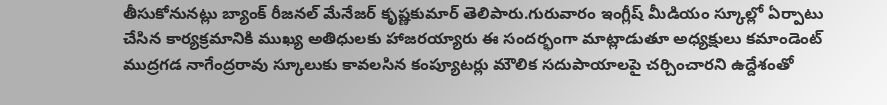తీసుకోనునట్లు బ్యాంక్ రీజనల్ మేనేజర్ కృష్ణకుమార్ తెలిపారు.గురువారం ఇంగ్లీష్ మీడియం స్కూల్లో ఏర్పాటు చేసిన కార్యక్రమానికి ముఖ్య అతిధులకు హాజరయ్యారు ఈ సందర్భంగా మాట్లాడుతూ అధ్యక్షులు కమాండెంట్ ముద్రగడ నాగేంద్రరావు స్కూలుకు కావలసిన కంప్యూటర్లు మౌలిక సదుపాయాలపై చర్చించారని ఉద్దేశంతో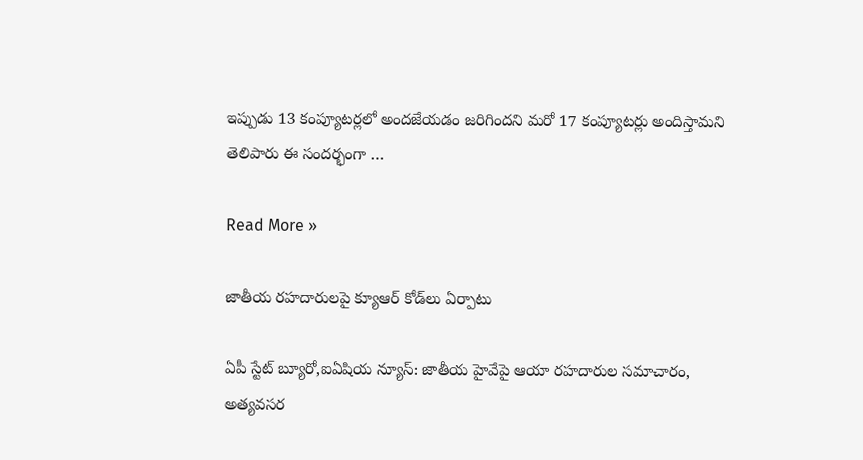ఇప్పుడు 13 కంప్యూటర్లలో అందజేయడం జరిగిందని మరో 17 కంప్యూటర్లు అందిస్తామని తెలిపారు ఈ సందర్భంగా …

Read More »

జాతీయ రహదారులపై క్యూఆర్ కోడ్‌లు ఏర్పాటు

ఏపీ స్టేట్ బ్యూరో,ఐఏషియ న్యూస్: జాతీయ హైవేపై ఆయా రహదారుల సమాచారం, అత్యవసర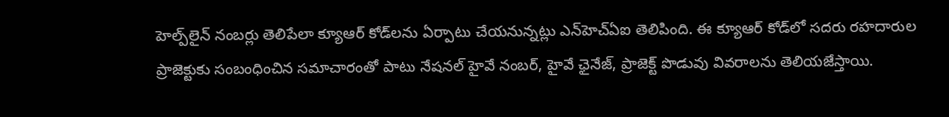హెల్ప్‌లైన్ నంబర్లు తెలిపేలా క్యూఆర్ కోడ్‌లను ఏర్పాటు చేయనున్నట్లు ఎన్‌హెచ్ఏఐ తెలిపింది. ఈ క్యూఆర్ కోడ్‌లో సదరు రహదారుల ప్రాజెక్టుకు సంబంధించిన సమాచారంతో పాటు నేషనల్ హైవే నంబర్, హైవే ఛైనేజ్, ప్రాజెక్ట్ పొడువు వివరాలను తెలియజేస్తాయి.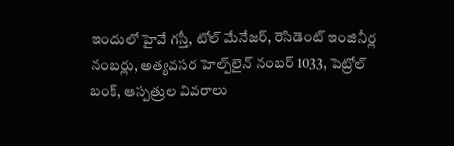ఇందులో హైవే గస్తీ, టోల్ మేనేజర్, రెసిడెంట్ ఇంజినీర్ల నంబర్లు, అత్యవసర హెల్ప్‌లైన్ నంబర్ 1033, పెట్రోల్ బంక్, ఆస్పత్రుల వివరాలు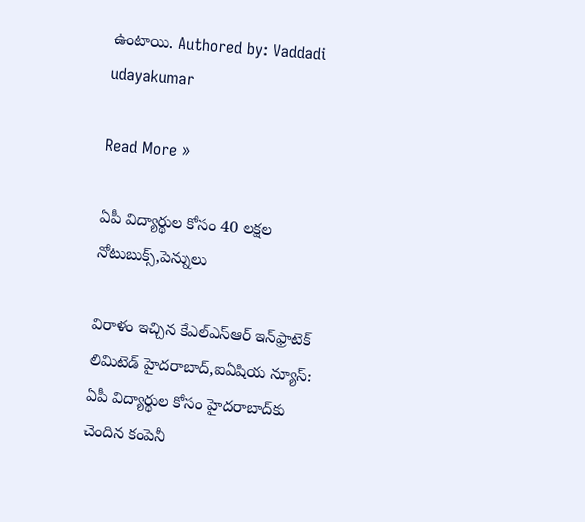ఉంటాయి. Authored by: Vaddadi udayakumar

Read More »

ఏపీ విద్యార్థుల కోసం 40 లక్షల నోటుబుక్స్,పెన్నులు

విరాళం ఇచ్చిన కేఎల్‌ఎస్‌ఆర్‌ ఇన్‌ఫ్రాటెక్‌ లిమిటెడ్‌ హైదరాబాద్,ఐఏషియ న్యూస్: ఏపీ విద్యార్థుల కోసం హైదరాబాద్‌కు చెందిన కంపెనీ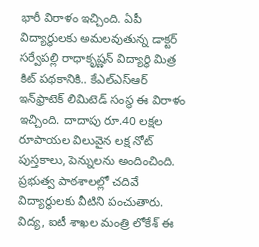భారీ విరాళం ఇచ్చింది. ఏపీ విద్యార్థులకు అమలవుతున్న డాక్టర్‌ సర్వేపల్లి రాధాకృష్ణన్‌ విద్యార్థి మిత్ర కిట్‌ పథకానికి.. కేఎల్‌ఎస్‌ఆర్‌ ఇన్‌ఫ్రాటెక్‌ లిమిటెడ్‌ సంస్థ ఈ విరాళం ఇచ్చింది. దాదాపు రూ.40 లక్షల రూపాయల విలువైన లక్ష నోట్‌ పుస్తకాలు, పెన్నులను అందించింది. ప్రభుత్వ పాఠశాలల్లో చదివే విద్యార్థులకు వీటిని పంచుతారు. విద్య, ఐటీ శాఖల మంత్రి లోకేశ్‌ ఈ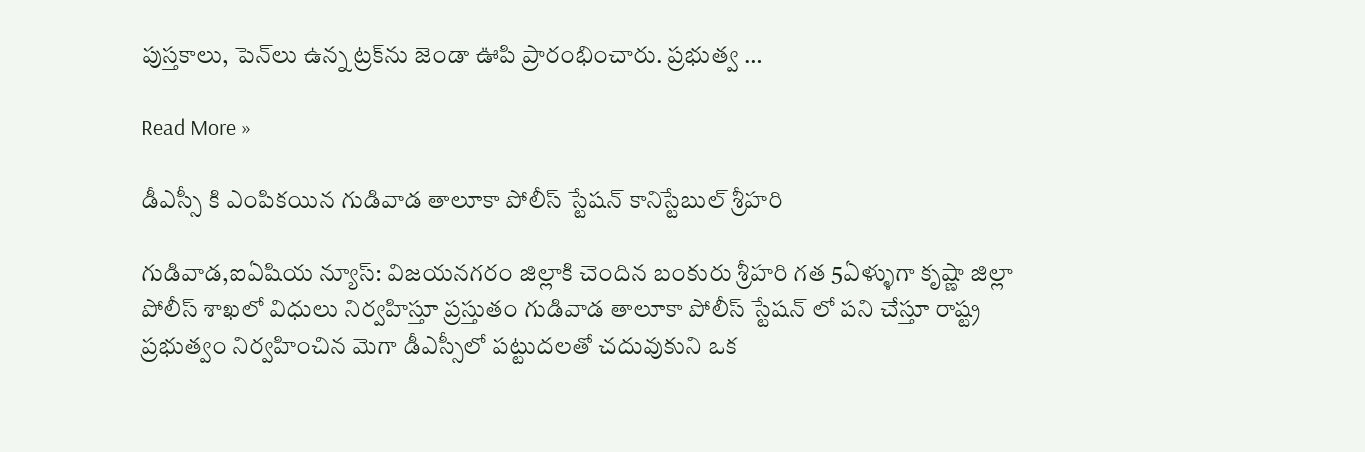పుస్తకాలు, పెన్‌లు ఉన్న ట్రక్‌ను జెండా ఊపి ప్రారంభించారు. ప్రభుత్వ …

Read More »

డీఎస్సీ కి ఎంపికయిన గుడివాడ తాలూకా పోలీస్ స్టేషన్ కానిస్టేబుల్ శ్రీహరి

గుడివాడ,ఐఏషియ న్యూస్: విజయనగరం జిల్లాకి చెందిన బంకురు శ్రీహరి గత 5ఏళ్ళుగా కృష్ణా జిల్లా పోలీస్ శాఖలో విధులు నిర్వహిస్తూ ప్రస్తుతం గుడివాడ తాలూకా పోలీస్ స్టేషన్ లో పని చేస్తూ రాష్ట్ర ప్రభుత్వం నిర్వహించిన మెగా డీఎస్సీలో పట్టుదలతో చదువుకుని ఒక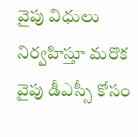వైపు విధులు నిర్వహిస్తూ మరొక వైపు డీఎస్సీ కోసం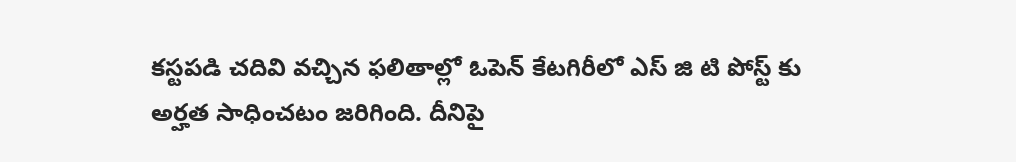కస్టపడి చదివి వచ్చిన ఫలితాల్లో ఓపెన్ కేటగిరీలో ఎస్ జి టి పోస్ట్ కు అర్హత సాధించటం జరిగింది. దీనిపై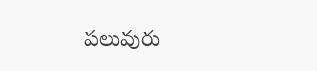పలువురు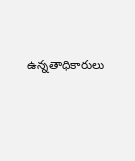ఉన్నతాధికారులు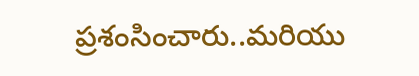ప్రశంసించారు..మరియు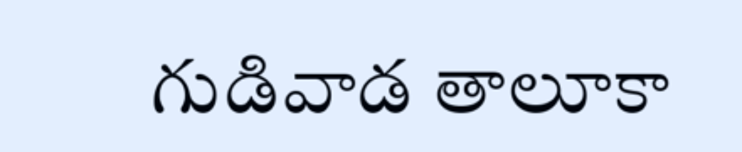గుడివాడ తాలూకా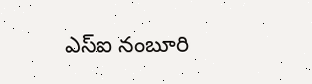ఎస్ఐ నంబూరి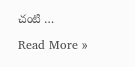చంటి …

Read More »